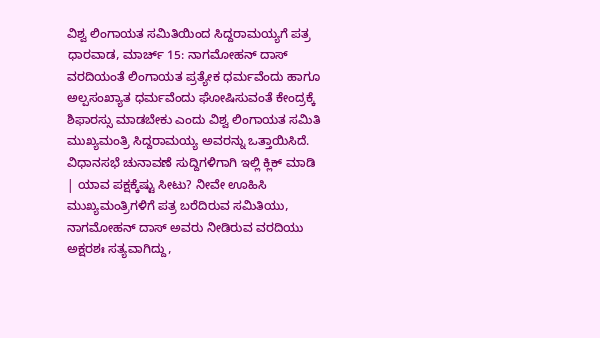ವಿಶ್ವ ಲಿಂಗಾಯತ ಸಮಿತಿಯಿಂದ ಸಿದ್ದರಾಮಯ್ಯಗೆ ಪತ್ರ
ಧಾರವಾಡ, ಮಾರ್ಚ್ 15: ನಾಗಮೋಹನ್ ದಾಸ್ ವರದಿಯಂತೆ ಲಿಂಗಾಯತ ಪ್ರತ್ಯೇಕ ಧರ್ಮವೆಂದು ಹಾಗೂ ಅಲ್ಪಸಂಖ್ಯಾತ ಧರ್ಮವೆಂದು ಘೋಷಿಸುವಂತೆ ಕೇಂದ್ರಕ್ಕೆ ಶಿಫಾರಸ್ಸು ಮಾಡಬೇಕು ಎಂದು ವಿಶ್ವ ಲಿಂಗಾಯತ ಸಮಿತಿ ಮುಖ್ಯಮಂತ್ರಿ ಸಿದ್ದರಾಮಯ್ಯ ಅವರನ್ನು ಒತ್ತಾಯಿಸಿದೆ.
ವಿಧಾನಸಭೆ ಚುನಾವಣೆ ಸುದ್ದಿಗಳಿಗಾಗಿ ಇಲ್ಲಿ ಕ್ಲಿಕ್ ಮಾಡಿ | ಯಾವ ಪಕ್ಷಕ್ಕೆಷ್ಟು ಸೀಟು? ನೀವೇ ಊಹಿಸಿ
ಮುಖ್ಯಮಂತ್ರಿಗಳಿಗೆ ಪತ್ರ ಬರೆದಿರುವ ಸಮಿತಿಯು, ನಾಗಮೋಹನ್ ದಾಸ್ ಅವರು ನೀಡಿರುವ ವರದಿಯು ಅಕ್ಷರಶಃ ಸತ್ಯವಾಗಿದ್ದು,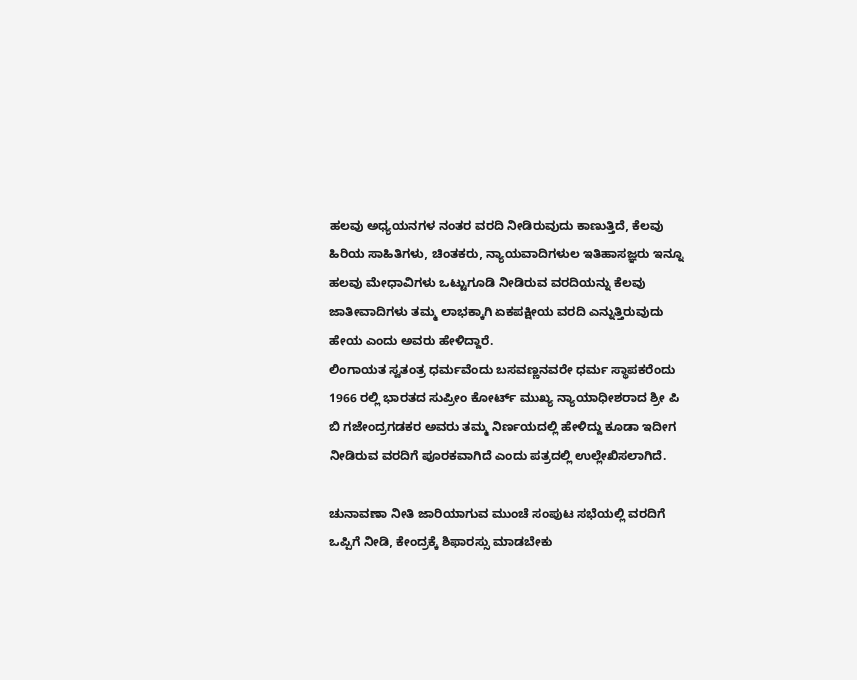ಹಲವು ಅಧ್ಯಯನಗಳ ನಂತರ ವರದಿ ನೀಡಿರುವುದು ಕಾಣುತ್ತಿದೆ, ಕೆಲವು ಹಿರಿಯ ಸಾಹಿತಿಗಳು, ಚಿಂತಕರು, ನ್ಯಾಯವಾದಿಗಳುಲ ಇತಿಹಾಸಜ್ಞರು ಇನ್ನೂ ಹಲವು ಮೇಧಾವಿಗಳು ಒಟ್ಟುಗೂಡಿ ನೀಡಿರುವ ವರದಿಯನ್ನು ಕೆಲವು ಜಾತೀವಾದಿಗಳು ತಮ್ಮ ಲಾಭಕ್ಕಾಗಿ ಏಕಪಕ್ಷೀಯ ವರದಿ ಎನ್ನುತ್ತಿರುವುದು ಹೇಯ ಎಂದು ಅವರು ಹೇಳಿದ್ದಾರೆ.
ಲಿಂಗಾಯತ ಸ್ವತಂತ್ರ ಧರ್ಮವೆಂದು ಬಸವಣ್ಣನವರೇ ಧರ್ಮ ಸ್ಥಾಪಕರೆಂದು 1966 ರಲ್ಲಿ ಭಾರತದ ಸುಪ್ರೀಂ ಕೋರ್ಟ್ ಮುಖ್ಯ ನ್ಯಾಯಾಧೀಶರಾದ ಶ್ರೀ ಪಿ ಬಿ ಗಜೇಂದ್ರಗಡಕರ ಅವರು ತಮ್ಮ ನಿರ್ಣಯದಲ್ಲಿ ಹೇಳಿದ್ದು ಕೂಡಾ ಇದೀಗ ನೀಡಿರುವ ವರದಿಗೆ ಪೂರಕವಾಗಿದೆ ಎಂದು ಪತ್ರದಲ್ಲಿ ಉಲ್ಲೇಖಿಸಲಾಗಿದೆ.

ಚುನಾವಣಾ ನೀತಿ ಜಾರಿಯಾಗುವ ಮುಂಚೆ ಸಂಪುಟ ಸಭೆಯಲ್ಲಿ ವರದಿಗೆ ಒಪ್ಪಿಗೆ ನೀಡಿ, ಕೇಂದ್ರಕ್ಕೆ ಶಿಫಾರಸ್ಸು ಮಾಡಬೇಕು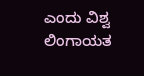ಎಂದು ವಿಶ್ವ ಲಿಂಗಾಯತ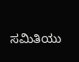ಸಮಿತಿಯು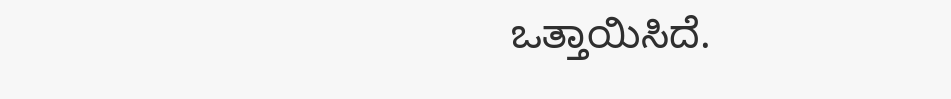ಒತ್ತಾಯಿಸಿದೆ.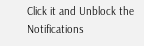Click it and Unblock the Notifications